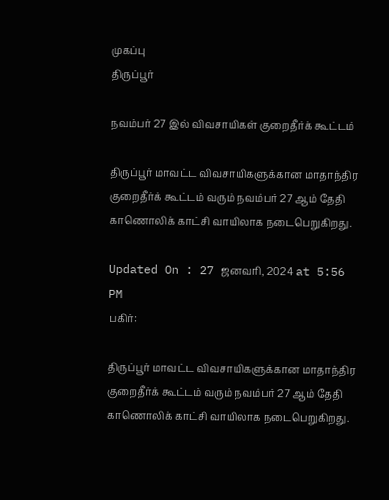முகப்பு
திருப்பூர்

நவம்பர் 27 இல் விவசாயிகள் குறைதீர்க் கூட்டம்

திருப்பூர் மாவட்ட விவசாயிகளுக்கான மாதாந்திர குறைதீர்க் கூட்டம் வரும் நவம்பர் 27 ஆம் தேதி காணொலிக் காட்சி வாயிலாக நடைபெறுகிறது.

Updated On : 27 ஜனவரி, 2024 at 5:56 PM
பகிர்:

திருப்பூர் மாவட்ட விவசாயிகளுக்கான மாதாந்திர குறைதீர்க் கூட்டம் வரும் நவம்பர் 27 ஆம் தேதி காணொலிக் காட்சி வாயிலாக நடைபெறுகிறது.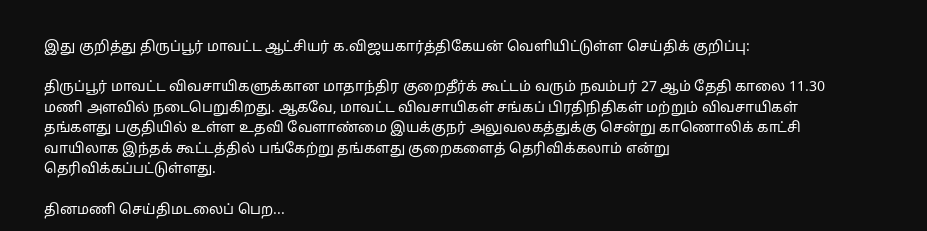இது குறித்து திருப்பூர் மாவட்ட ஆட்சியர் க.விஜயகார்த்திகேயன் வெளியிட்டுள்ள செய்திக் குறிப்பு:

திருப்பூர் மாவட்ட விவசாயிகளுக்கான மாதாந்திர குறைதீர்க் கூட்டம் வரும் நவம்பர் 27 ஆம் தேதி காலை 11.30 மணி அளவில் நடைபெறுகிறது. ஆகவே, மாவட்ட விவசாயிகள் சங்கப் பிரதிநிதிகள் மற்றும் விவசாயிகள் தங்களது பகுதியில் உள்ள உதவி வேளாண்மை இயக்குநர் அலுவலகத்துக்கு சென்று காணொலிக் காட்சி வாயிலாக இந்தக் கூட்டத்தில் பங்கேற்று தங்களது குறைகளைத் தெரிவிக்கலாம் என்று தெரிவிக்கப்பட்டுள்ளது.

தினமணி செய்திமடலைப் பெற...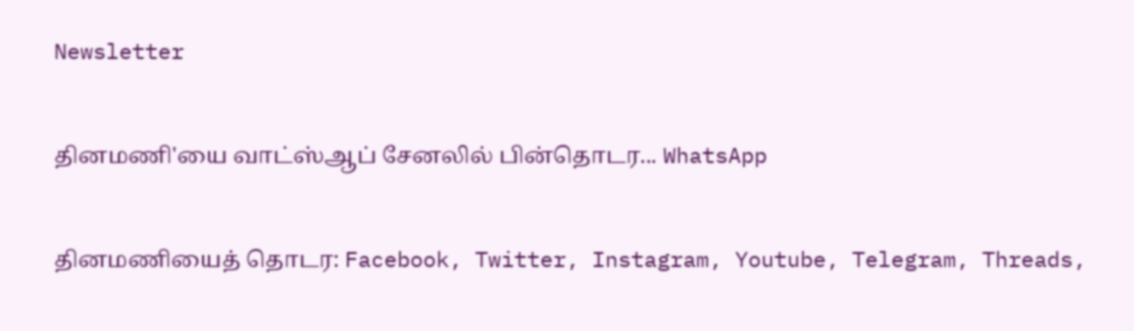Newsletter

தினமணி'யை வாட்ஸ்ஆப் சேனலில் பின்தொடர... WhatsApp

தினமணியைத் தொடர: Facebook, Twitter, Instagram, Youtube, Telegram, Threads,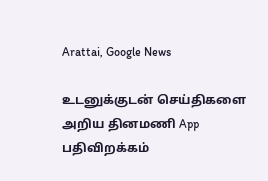Arattai, Google News

உடனுக்குடன் செய்திகளை அறிய தினமணி App பதிவிறக்கம்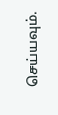செய்யவும்.